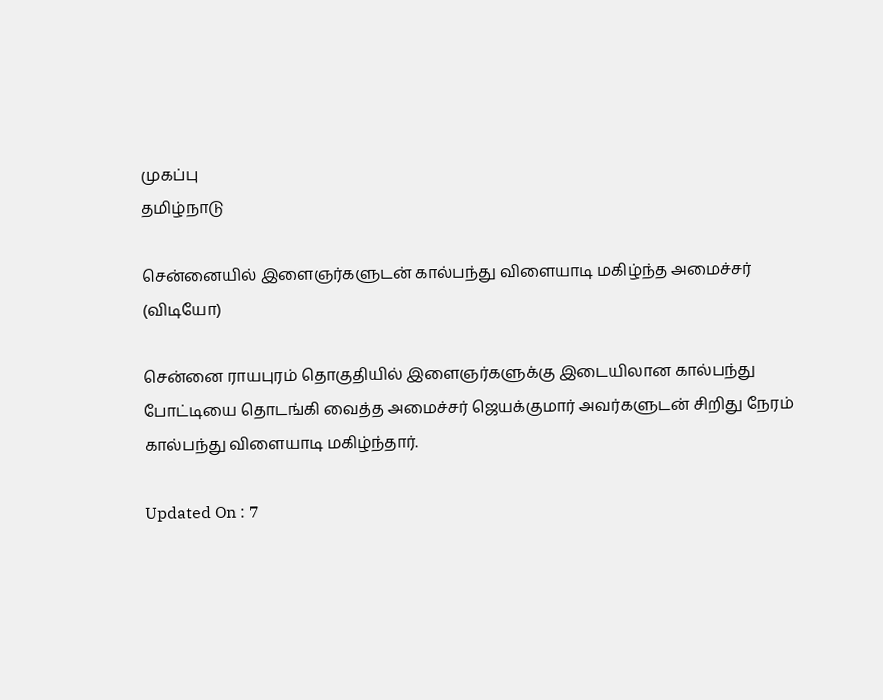முகப்பு
தமிழ்நாடு

சென்னையில் இளைஞர்களுடன் கால்பந்து விளையாடி மகிழ்ந்த அமைச்சர் (விடியோ)

சென்னை ராயபுரம் தொகுதியில் இளைஞர்களுக்கு இடையிலான கால்பந்து போட்டியை தொடங்கி வைத்த அமைச்சர் ஜெயக்குமார் அவர்களுடன் சிறிது நேரம் கால்பந்து விளையாடி மகிழ்ந்தார்.

Updated On : 7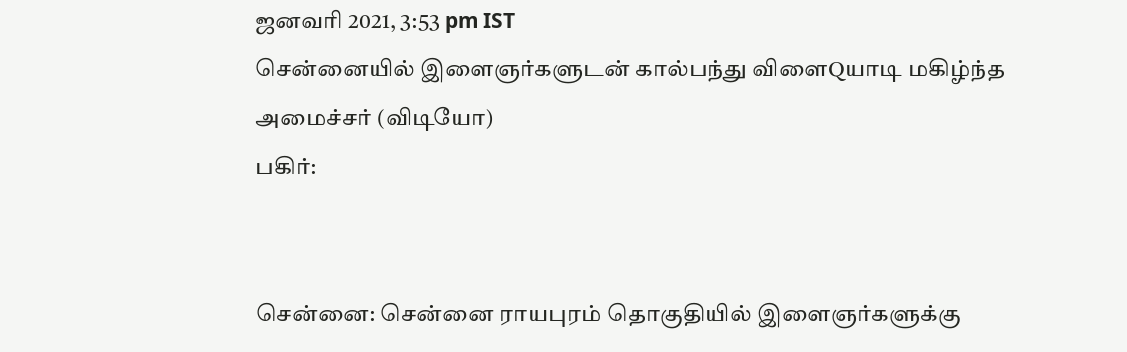ஜனவரி 2021, 3:53 pm IST
சென்னையில் இளைஞர்களுடன் கால்பந்து விளைQயாடி மகிழ்ந்த அமைச்சர் (விடியோ)
பகிர்:


சென்னை: சென்னை ராயபுரம் தொகுதியில் இளைஞர்களுக்கு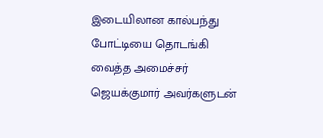இடையிலான கால்பந்து போட்டியை தொடங்கி வைத்த அமைச்சர் ஜெயக்குமார் அவர்களுடன்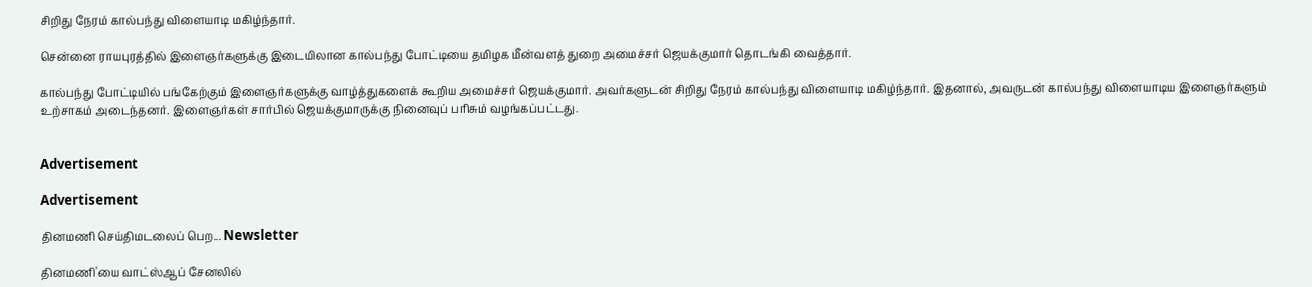சிறிது நேரம் கால்பந்து விளையாடி மகிழ்ந்தார்.

சென்னை ராயபுரத்தில் இளைஞர்களுக்கு இடையிலான கால்பந்து போட்டியை தமிழக மீன்வளத் துறை அமைச்சர் ஜெயக்குமார் தொடங்கி வைத்தார்.

கால்பந்து போட்டியில் பங்கேற்கும் இளைஞர்களுக்கு வாழ்த்துகளைக் கூறிய அமைச்சர் ஜெயக்குமார். அவர்களுடன் சிறிது நேரம் கால்பந்து விளையாடி மகிழ்ந்தார். இதனால், அவருடன் கால்பந்து விளையாடிய இளைஞர்களும் உற்சாகம் அடைந்தனர். இளைஞர்கள் சார்பில் ஜெயக்குமாருக்கு நினைவுப் பரிசும் வழங்கப்பட்டது.


Advertisement

Advertisement

தினமணி செய்திமடலைப் பெற... Newsletter

தினமணி'யை வாட்ஸ்ஆப் சேனலில்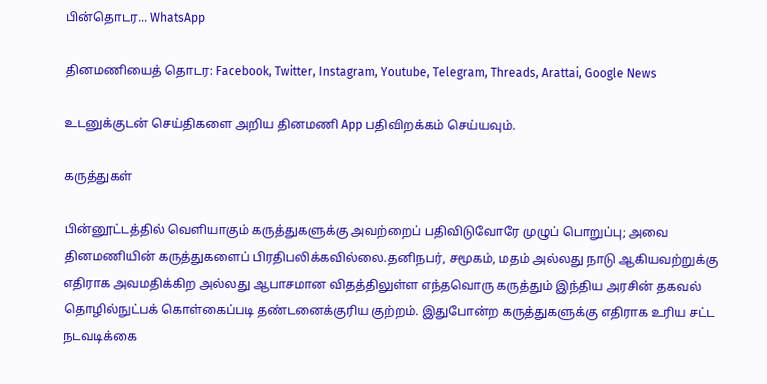பின்தொடர... WhatsApp

தினமணியைத் தொடர: Facebook, Twitter, Instagram, Youtube, Telegram, Threads, Arattai, Google News

உடனுக்குடன் செய்திகளை அறிய தினமணி App பதிவிறக்கம் செய்யவும்.

கருத்துகள்

பின்னூட்டத்தில் வெளியாகும் கருத்துகளுக்கு அவற்றைப் பதிவிடுவோரே முழுப் பொறுப்பு; அவை தினமணியின் கருத்துகளைப் பிரதிபலிக்கவில்லை.தனிநபர், சமூகம், மதம் அல்லது நாடு ஆகியவற்றுக்கு எதிராக அவமதிக்கிற அல்லது ஆபாசமான விதத்திலுள்ள எந்தவொரு கருத்தும் இந்திய அரசின் தகவல் தொழில்நுட்பக் கொள்கைப்படி தண்டனைக்குரிய குற்றம். இதுபோன்ற கருத்துகளுக்கு எதிராக உரிய சட்ட நடவடிக்கை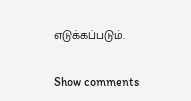எடுக்கப்படும்.

Show comments